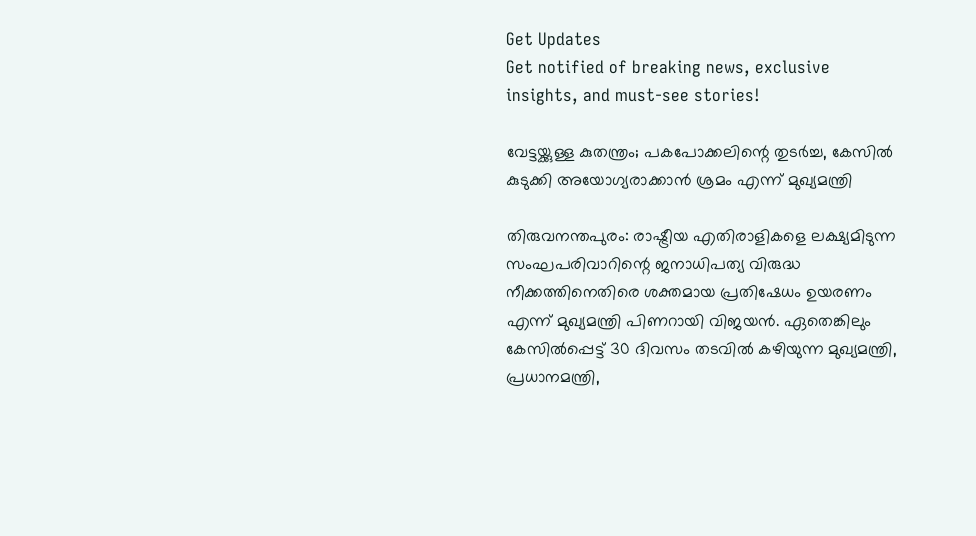Get Updates
Get notified of breaking news, exclusive insights, and must-see stories!

വേട്ടയ്ക്കുള്ള കുതന്ത്രം; പകപോക്കലിന്റെ തുടര്‍ച്ച, കേസില്‍ കുടുക്കി അയോഗ്യരാക്കാന്‍ ശ്രമം എന്ന് മുഖ്യമന്ത്രി

തിരുവനന്തപുരം: രാഷ്ട്രീയ എതിരാളികളെ ലക്ഷ്യമിടുന്ന സംഘപരിവാറിന്റെ ജനാധിപത്യ വിരുദ്ധ നീക്കത്തിനെതിരെ ശക്തമായ പ്രതിഷേധം ഉയരണം എന്ന് മുഖ്യമന്ത്രി പിണറായി വിജയന്‍. ഏതെങ്കിലും കേസില്‍പ്പെട്ട് 30 ദിവസം തടവില്‍ കഴിയുന്ന മുഖ്യമന്ത്രി, പ്രധാനമന്ത്രി,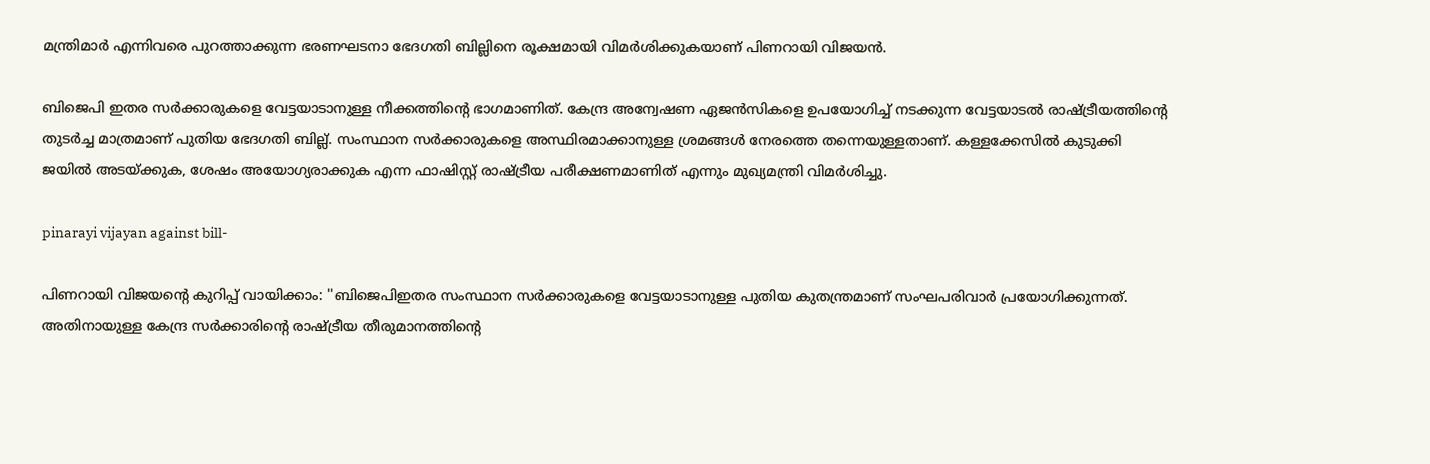മന്ത്രിമാര്‍ എന്നിവരെ പുറത്താക്കുന്ന ഭരണഘടനാ ഭേദഗതി ബില്ലിനെ രൂക്ഷമായി വിമര്‍ശിക്കുകയാണ് പിണറായി വിജയന്‍.

ബിജെപി ഇതര സര്‍ക്കാരുകളെ വേട്ടയാടാനുള്ള നീക്കത്തിന്റെ ഭാഗമാണിത്. കേന്ദ്ര അന്വേഷണ ഏജന്‍സികളെ ഉപയോഗിച്ച് നടക്കുന്ന വേട്ടയാടല്‍ രാഷ്ട്രീയത്തിന്റെ തുടര്‍ച്ച മാത്രമാണ് പുതിയ ഭേദഗതി ബില്ല്. സംസ്ഥാന സര്‍ക്കാരുകളെ അസ്ഥിരമാക്കാനുള്ള ശ്രമങ്ങള്‍ നേരത്തെ തന്നെയുള്ളതാണ്. കള്ളക്കേസില്‍ കുടുക്കി ജയില്‍ അടയ്ക്കുക, ശേഷം അയോഗ്യരാക്കുക എന്ന ഫാഷിസ്റ്റ് രാഷ്ട്രീയ പരീക്ഷണമാണിത് എന്നും മുഖ്യമന്ത്രി വിമര്‍ശിച്ചു.

pinarayi vijayan against bill-

പിണറായി വിജയന്റെ കുറിപ്പ് വായിക്കാം: ''ബിജെപിഇതര സംസ്ഥാന സര്‍ക്കാരുകളെ വേട്ടയാടാനുള്ള പുതിയ കുതന്ത്രമാണ് സംഘപരിവാര്‍ പ്രയോഗിക്കുന്നത്. അതിനായുള്ള കേന്ദ്ര സര്‍ക്കാരിന്റെ രാഷ്ട്രീയ തീരുമാനത്തിന്റെ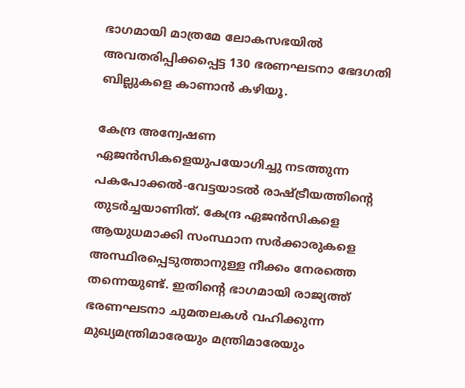ഭാഗമായി മാത്രമേ ലോകസഭയില്‍ അവതരിപ്പിക്കപ്പെട്ട 130 ഭരണഘടനാ ഭേദഗതി ബില്ലുകളെ കാണാന്‍ കഴിയൂ.

കേന്ദ്ര അന്വേഷണ ഏജന്‍സികളെയുപയോഗിച്ചു നടത്തുന്ന പകപോക്കല്‍-വേട്ടയാടല്‍ രാഷ്ട്രീയത്തിന്റെ തുടര്‍ച്ചയാണിത്. കേന്ദ്ര ഏജന്‍സികളെ ആയുധമാക്കി സംസ്ഥാന സര്‍ക്കാരുകളെ അസ്ഥിരപ്പെടുത്താനുള്ള നീക്കം നേരത്തെ തന്നെയുണ്ട്. ഇതിന്റെ ഭാഗമായി രാജ്യത്ത് ഭരണഘടനാ ചുമതലകള്‍ വഹിക്കുന്ന മുഖ്യമന്ത്രിമാരേയും മന്ത്രിമാരേയും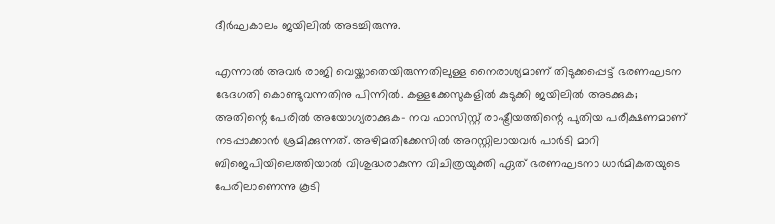ദീര്‍ഘകാലം ജയിലില്‍ അടച്ചിരുന്നു.

എന്നാല്‍ അവര്‍ രാജി വെയ്ക്കാതെയിരുന്നതിലുള്ള നൈരാശ്യമാണ് തിടുക്കപ്പെട്ട് ഭരണഘടന ഭേദഗതി കൊണ്ടുവന്നതിനു പിന്നില്‍. കള്ളക്കേസുകളില്‍ കുടുക്കി ജയിലില്‍ അടക്കുക; അതിന്റെ പേരില്‍ അയോഗ്യരാക്കുക- നവ ഫാസിസ്റ്റ് രാഷ്ട്രീയത്തിന്റെ പുതിയ പരീക്ഷണമാണ് നടപ്പാക്കാന്‍ ശ്രമിക്കുന്നത്. അഴിമതിക്കേസില്‍ അറസ്റ്റിലായവര്‍ പാര്‍ടി മാറി ബിജെപിയിലെത്തിയാല്‍ വിശുദ്ധരാകുന്ന വിചിത്രയുക്തി ഏത് ഭരണഘടനാ ധാര്‍മികതയുടെ പേരിലാണെന്നു കൂടി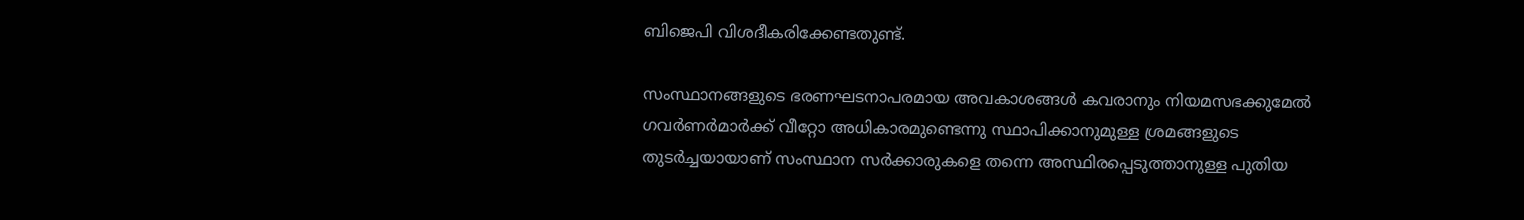ബിജെപി വിശദീകരിക്കേണ്ടതുണ്ട്.

സംസ്ഥാനങ്ങളുടെ ഭരണഘടനാപരമായ അവകാശങ്ങള്‍ കവരാനും നിയമസഭക്കുമേല്‍ ഗവര്‍ണര്‍മാര്‍ക്ക് വീറ്റോ അധികാരമുണ്ടെന്നു സ്ഥാപിക്കാനുമുള്ള ശ്രമങ്ങളുടെ തുടര്‍ച്ചയായാണ് സംസ്ഥാന സര്‍ക്കാരുകളെ തന്നെ അസ്ഥിരപ്പെടുത്താനുള്ള പുതിയ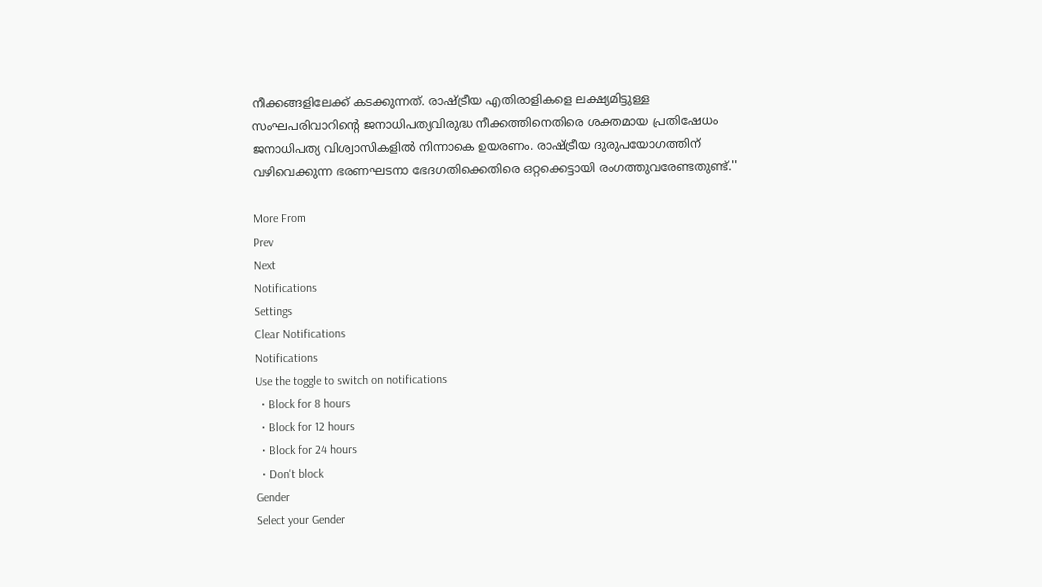നീക്കങ്ങളിലേക്ക് കടക്കുന്നത്. രാഷ്ട്രീയ എതിരാളികളെ ലക്ഷ്യമിട്ടുള്ള സംഘപരിവാറിന്റെ ജനാധിപത്യവിരുദ്ധ നീക്കത്തിനെതിരെ ശക്തമായ പ്രതിഷേധം ജനാധിപത്യ വിശ്വാസികളില്‍ നിന്നാകെ ഉയരണം. രാഷ്ട്രീയ ദുരുപയോഗത്തിന് വഴിവെക്കുന്ന ഭരണഘടനാ ഭേദഗതിക്കെതിരെ ഒറ്റക്കെട്ടായി രംഗത്തുവരേണ്ടതുണ്ട്.''

More From
Prev
Next
Notifications
Settings
Clear Notifications
Notifications
Use the toggle to switch on notifications
  • Block for 8 hours
  • Block for 12 hours
  • Block for 24 hours
  • Don't block
Gender
Select your Gender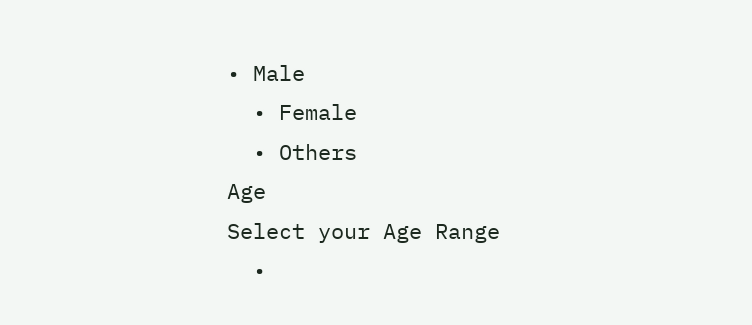• Male
  • Female
  • Others
Age
Select your Age Range
  •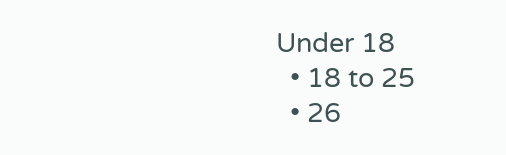Under 18
  • 18 to 25
  • 26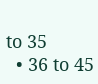to 35
  • 36 to 45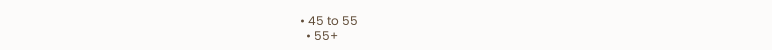• 45 to 55
  • 55+